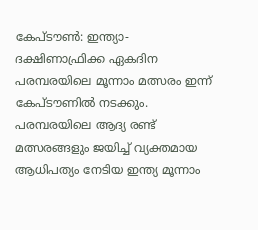കേപ്‌ടൗണ്‍: ഇന്ത്യാ-ദക്ഷിണാഫ്രിക്ക ഏകദിന പരമ്പരയിലെ മൂന്നാം മത്സരം ഇന്ന് കേപ്‌ടൗണില്‍ നടക്കും. പരമ്പരയിലെ ആദ്യ രണ്ട് മത്സരങ്ങളും ജയിച്ച് വ്യക്തമായ ആധിപത്യം നേടിയ ഇന്ത്യ മൂന്നാം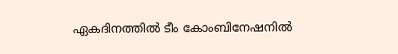ഏകദിനത്തില്‍ ടീം കോംബിനേഷനില്‍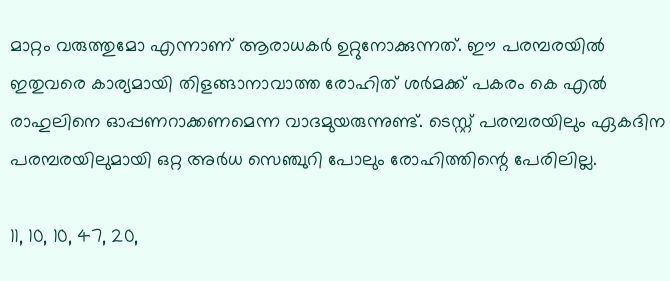മാറ്റം വരുത്തുമോ എന്നാണ് ആരാധകര്‍ ഉറ്റുനോക്കുന്നത്. ഈ പരമ്പരയില്‍ ഇതുവരെ കാര്യമായി തിളങ്ങാനാവാത്ത രോഹിത് ശര്‍മക്ക് പകരം കെ എല്‍ രാഹുലിനെ ഓപ്പണറാക്കണമെന്ന വാദമുയരുന്നുണ്ട്. ടെസ്റ്റ് പരമ്പരയിലും ഏകദിന പരമ്പരയിലുമായി ഒറ്റ അര്‍ധ സെഞ്ചുറി പോലും രോഹിത്തിന്റെ പേരിലില്ല.

11, 10, 10, 47, 20,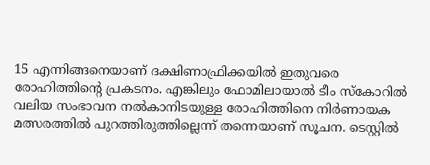15 എന്നിങ്ങനെയാണ് ദക്ഷിണാഫ്രിക്കയില്‍ ഇതുവരെ രോഹിത്തിന്റെ പ്രകടനം. എങ്കിലും ഫോമിലായാല്‍ ടീം സ്കോറില്‍ വലിയ സംഭാവന നല്‍കാനിടയുള്ള രോഹിത്തിനെ നിര്‍ണായക മത്സരത്തില്‍ പുറത്തിരുത്തില്ലെന്ന് തന്നെയാണ് സൂചന. ടെസ്റ്റില്‍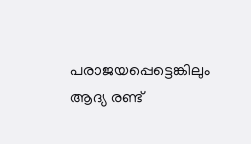പരാജയപ്പെട്ടെങ്കിലും ആദ്യ രണ്ട്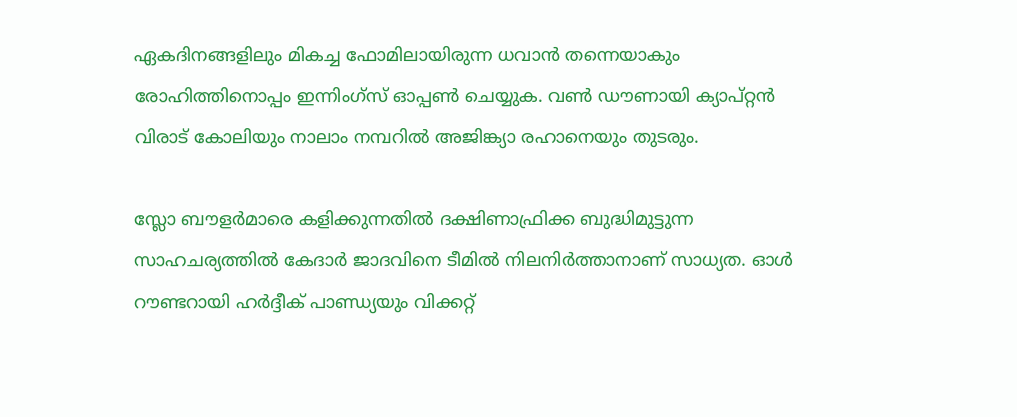ഏകദിനങ്ങളിലും മികച്ച ഫോമിലായിരുന്ന ധവാന്‍ തന്നെയാകും രോഹിത്തിനൊപ്പം ഇന്നിംഗ്സ് ഓപ്പണ്‍ ചെയ്യുക. വണ്‍ ഡൗണായി ക്യാപ്റ്റന്‍ വിരാട് കോലിയും നാലാം നമ്പറില്‍ അജിങ്ക്യാ രഹാനെയും തുടരും.

സ്ലോ ബൗളര്‍മാരെ കളിക്കുന്നതില്‍ ദക്ഷിണാഫ്രിക്ക ബുദ്ധിമുട്ടുന്ന സാഹചര്യത്തില്‍ കേദാര്‍ ജാദവിനെ ടീമില്‍ നിലനിര്‍ത്താനാണ് സാധ്യത. ഓള്‍ റൗണ്ടറായി ഹര്‍ദ്ദീക് പാണ്ഡ്യയും വിക്കറ്റ്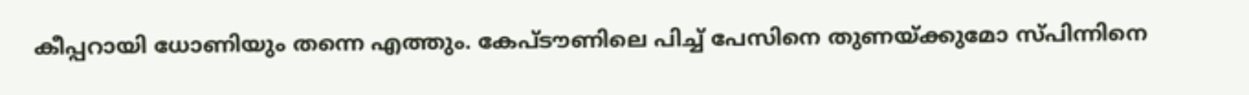കീപ്പറായി ധോണിയും തന്നെ എത്തും. കേപ്‌ടൗണിലെ പിച്ച് പേസിനെ തുണയ്ക്കുമോ സ്പിന്നിനെ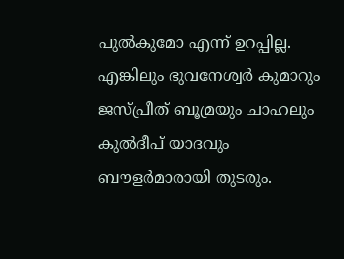പുല്‍കുമോ എന്ന് ഉറപ്പില്ല. എങ്കിലും ഭുവനേശ്വര്‍ കുമാറും ജസ്പ്രീത് ബൂമ്രയും ചാഹലും കുല്‍ദീപ് യാദവും ബൗളര്‍മാരായി തുടരും.